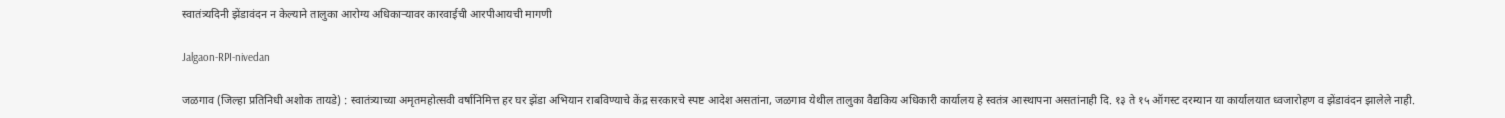स्वातंत्र्यदिनी झेंडावंदन न केल्याने तालुका आरोग्य अधिकाऱ्यावर कारवाईची आरपीआयची मागणी

Jalgaon-RPI-nivedan

जळगाव (जिल्हा प्रतिनिधी अशोक तायडे) : स्वातंत्र्याच्या अमृतमहोत्सवी वर्षानिमित्त हर घर झेंडा अभियान राबविण्याचे केंद्र सरकारचे स्पष्ट आदेश असतांना, जळगाव येथील तालुका वैद्यकिय अधिकारी कार्यालय हे स्वतंत्र आस्थापना असतांनाही दि. १३ ते १५ ऑगस्ट दरम्यान या कार्यालयात ध्वजारोहण व झेंडावंदन झालेले नाही.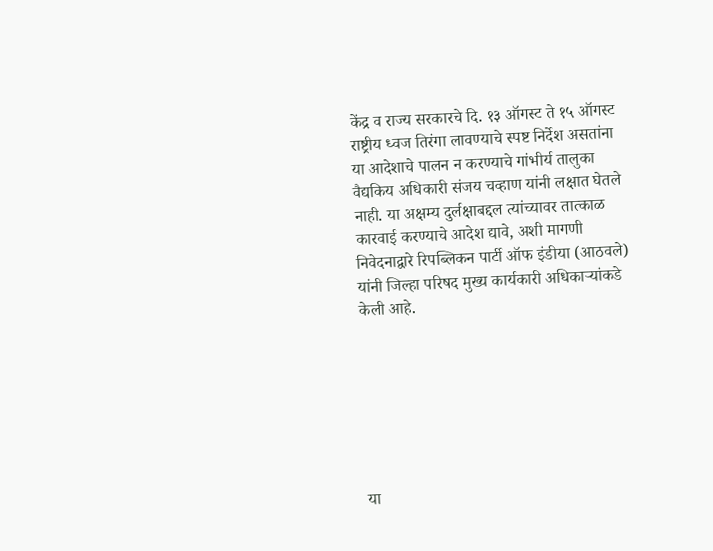केंद्र व राज्य सरकारचे दि. १३ ऑगस्ट ते १५ ऑगस्ट राष्ट्रीय ध्वज तिरंगा लावण्याचे स्पष्ट निर्देश असतांना या आदेशाचे पालन न करण्याचे गांभीर्य तालुका वैद्यकिय अधिकारी संजय चव्हाण यांनी लक्षात घेतले नाही. या अक्षम्य दुर्लक्षाबद्दल त्यांच्यावर तात्काळ कारवाई करण्याचे आदेश द्यावे, अशी मागणी निवेदनाद्वारे रिपब्लिकन पार्टी ऑफ इंडीया (आठवले) यांनी जिल्हा परिषद मुख्य कार्यकारी अधिकाऱ्यांकडे केली आहे.







या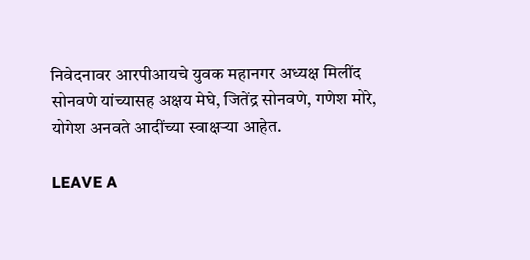निवेदनावर आरपीआयचे युवक महानगर अध्यक्ष मिलींद सोनवणे यांच्यासह अक्षय मेघे, जितेंद्र सोनवणे, गणेश मोरे, योगेश अनवते आदींच्या स्वाक्षऱ्या आहेत.

LEAVE A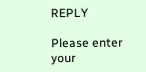REPLY

Please enter your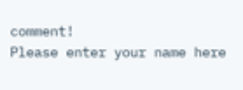comment!
Please enter your name here